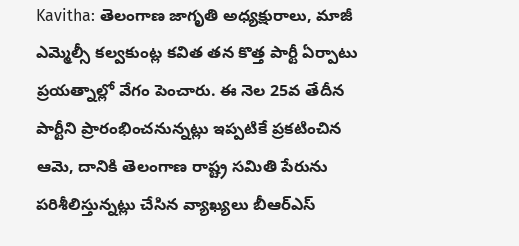Kavitha: తెలంగాణ జాగృతి అధ్యక్షురాలు, మాజీ ఎమ్మెల్సీ కల్వకుంట్ల కవిత తన కొత్త పార్టీ ఏర్పాటు ప్రయత్నాల్లో వేగం పెంచారు. ఈ నెల 25వ తేదీన పార్టీని ప్రారంభించనున్నట్లు ఇప్పటికే ప్రకటించిన ఆమె, దానికి తెలంగాణ రాష్ట్ర సమితి పేరును పరిశీలిస్తున్నట్లు చేసిన వ్యాఖ్యలు బీఆర్ఎస్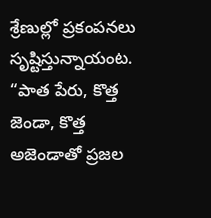శ్రేణుల్లో ప్రకంపనలు సృష్టిస్తున్నాయంట. “పాత పేరు, కొత్త జెండా, కొత్త అజెండాతో ప్రజల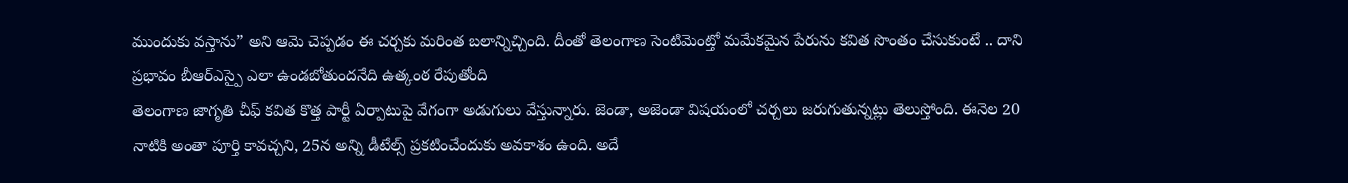ముందుకు వస్తాను” అని ఆమె చెప్పడం ఈ చర్చకు మరింత బలాన్నిచ్చింది. దీంతో తెలంగాణ సెంటిమెంట్తో మమేకమైన పేరును కవిత సొంతం చేసుకుంటే .. దాని ప్రభావం బీఆర్ఎస్పై ఎలా ఉండబోతుందనేది ఉత్కంఠ రేపుతోంది
తెలంగాణ జాగృతి చీఫ్ కవిత కొత్త పార్టీ ఏర్పాటుపై వేగంగా అడుగులు వేస్తున్నారు. జెండా, అజెండా విషయంలో చర్చలు జరుగుతున్నట్లు తెలుస్తోంది. ఈనెల 20 నాటికి అంతా పూర్తి కావచ్చని, 25న అన్ని డీటేల్స్ ప్రకటించేందుకు అవకాశం ఉంది. అదే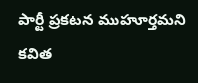పార్టీ ప్రకటన ముహూర్తమని కవిత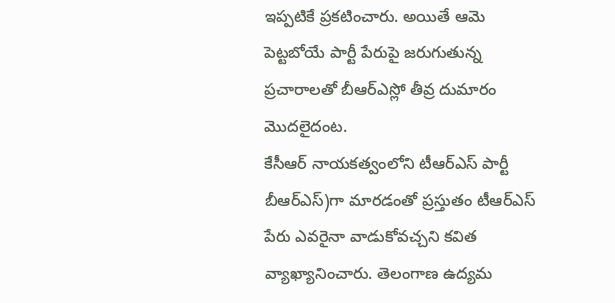ఇప్పటికే ప్రకటించారు. అయితే ఆమె పెట్టబోయే పార్టీ పేరుపై జరుగుతున్న ప్రచారాలతో బీఆర్ఎస్లో తీవ్ర దుమారం మొదలైదంట.
కేసీఆర్ నాయకత్వంలోని టీఆర్ఎస్ పార్టీ బీఆర్ఎస్)గా మారడంతో ప్రస్తుతం టీఆర్ఎస్ పేరు ఎవరైనా వాడుకోవచ్చని కవిత వ్యాఖ్యానించారు. తెలంగాణ ఉద్యమ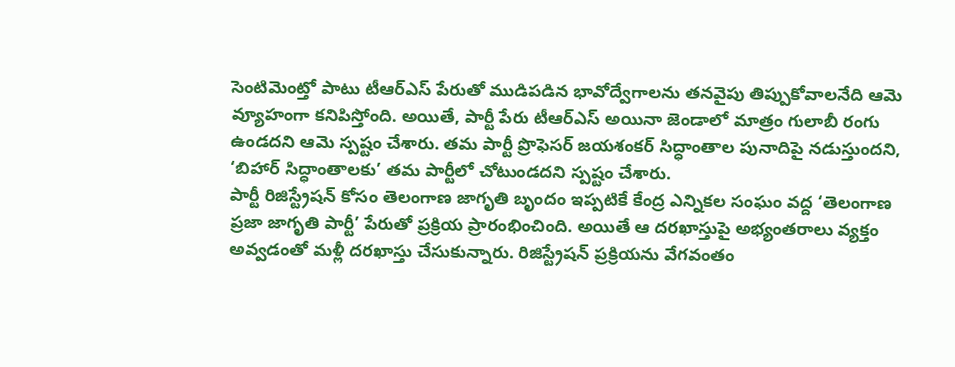సెంటిమెంట్తో పాటు టీఆర్ఎస్ పేరుతో ముడిపడిన భావోద్వేగాలను తనవైపు తిప్పుకోవాలనేది ఆమె వ్యూహంగా కనిపిస్తోంది. అయితే, పార్టీ పేరు టీఆర్ఎస్ అయినా జెండాలో మాత్రం గులాబీ రంగు ఉండదని ఆమె స్పష్టం చేశారు. తమ పార్టీ ప్రొఫెసర్ జయశంకర్ సిద్ధాంతాల పునాదిపై నడుస్తుందని, ‘బిహార్ సిద్ధాంతాలకు’ తమ పార్టీలో చోటుండదని స్పష్టం చేశారు.
పార్టీ రిజిస్ట్రేషన్ కోసం తెలంగాణ జాగృతి బృందం ఇప్పటికే కేంద్ర ఎన్నికల సంఘం వద్ద ‘తెలంగాణ ప్రజా జాగృతి పార్టీ’ పేరుతో ప్రక్రియ ప్రారంభించింది. అయితే ఆ దరఖాస్తుపై అభ్యంతరాలు వ్యక్తం అవ్వడంతో మళ్లీ దరఖాస్తు చేసుకున్నారు. రిజిస్ట్రేషన్ ప్రక్రియను వేగవంతం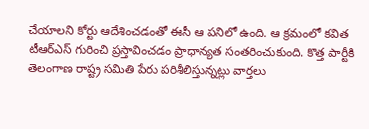చేయాలని కోర్టు ఆదేశించడంతో ఈసీ ఆ పనిలో ఉంది. ఆ క్రమంలో కవిత టీఆర్ఎస్ గురించి ప్రస్తావించడం ప్రాధాన్యత సంతరించుకుంది. కొత్త పార్టీకి తెలంగాణ రాష్ట్ర సమితి పేరు పరిశీలిస్తున్నట్లు వార్తలు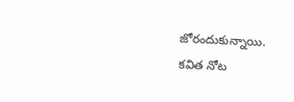జోరందుకున్నాయి.
కవిత నోట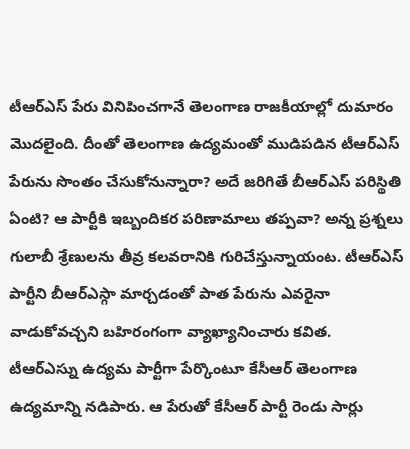టీఆర్ఎస్ పేరు వినిపించగానే తెలంగాణ రాజకీయాల్లో దుమారం మొదలైంది. దీంతో తెలంగాణ ఉద్యమంతో ముడిపడిన టీఆర్ఎస్ పేరును సొంతం చేసుకోనున్నారా? అదే జరిగితే బీఆర్ఎస్ పరిస్థితి ఏంటి? ఆ పార్టీకి ఇబ్బందికర పరిణామాలు తప్పవా? అన్న ప్రశ్నలు గులాబీ శ్రేణులను తీవ్ర కలవరానికి గురిచేస్తున్నాయంట. టీఆర్ఎస్ పార్టీని బీఆర్ఎస్గా మార్చడంతో పాత పేరును ఎవరైనా వాడుకోవచ్చని బహిరంగంగా వ్యాఖ్యానించారు కవిత.
టీఆర్ఎస్ను ఉద్యమ పార్టీగా పేర్కొంటూ కేసీఆర్ తెలంగాణ ఉద్యమాన్ని నడిపారు. ఆ పేరుతో కేసీఆర్ పార్టీ రెండు సార్లు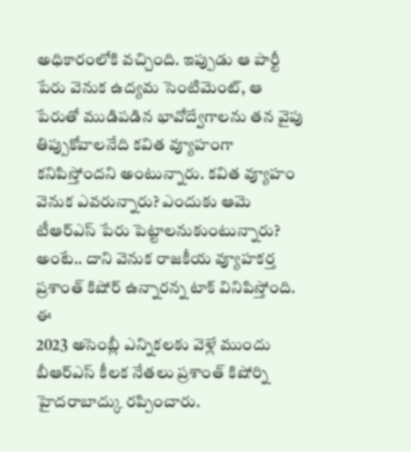అధికారంలోకి వచ్చింది. ఇప్పుడు ఆ పార్టీ పేరు వెనుక ఉద్యమ సెంటిమెంట్, ఆ పేరుతో ముడిపడిన భావోద్వేగాలను తన వైపు తిప్పుకోవాలనేది కవిత వ్యూహంగా కనిపిస్తోందని అంటున్నారు. కవిత వ్యూహం వెనుక ఎవరున్నారు? ఎందుకు ఆమె టీఆర్ఎస్ పేరు పెట్టాలనుకుంటున్నారు? అంటే.. దాని వెనుక రాజకీయ వ్యూహకర్త ప్రశాంత్ కిషోర్ ఉన్నారన్న టాక్ వినిపిస్తోంది. ఈ
2023 అసెంబ్లీ ఎన్నికలకు వెళ్లే ముందు బీఆర్ఎస్ కీలక నేతలు ప్రశాంత్ కిషోర్ని హైదరాబాద్కు రప్పించారు.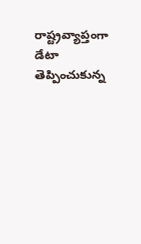రాష్ట్రవ్యాప్తంగా డేటా తెప్పించుకున్న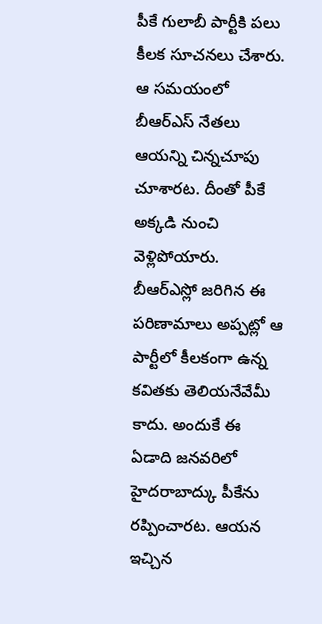పీకే గులాబీ పార్టీకి పలు కీలక సూచనలు చేశారు. ఆ సమయంలో బీఆర్ఎస్ నేతలు ఆయన్ని చిన్నచూపు చూశారట. దీంతో పీకే అక్కడి నుంచి వెళ్లిపోయారు. బీఆర్ఎస్లో జరిగిన ఈ పరిణామాలు అప్పట్లో ఆ పార్టీలో కీలకంగా ఉన్న కవితకు తెలియనేవేమీ కాదు. అందుకే ఈ ఏడాది జనవరిలో హైదరాబాద్కు పీకేను రప్పించారట. ఆయన ఇచ్చిన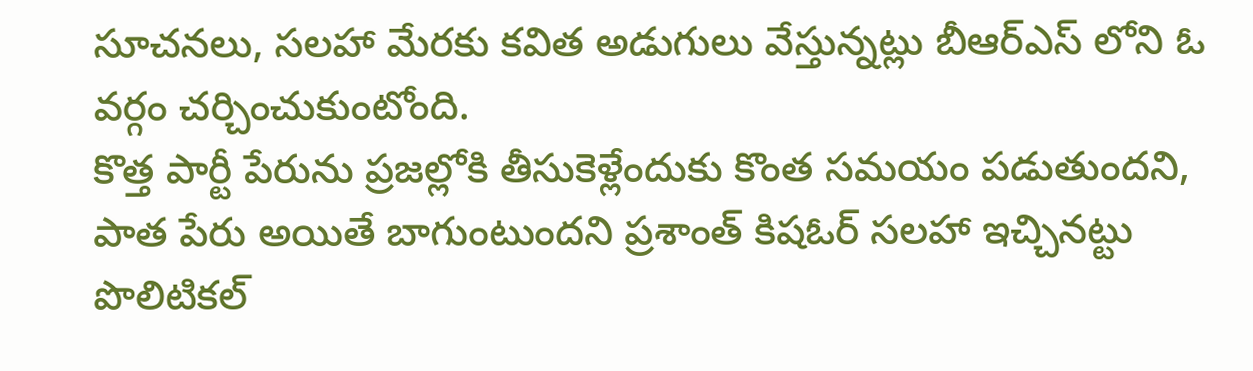సూచనలు, సలహా మేరకు కవిత అడుగులు వేస్తున్నట్లు బీఆర్ఎస్ లోని ఓ వర్గం చర్చించుకుంటోంది.
కొత్త పార్టీ పేరును ప్రజల్లోకి తీసుకెళ్లేందుకు కొంత సమయం పడుతుందని, పాత పేరు అయితే బాగుంటుందని ప్రశాంత్ కిషఓర్ సలహా ఇచ్చినట్టు పొలిటికల్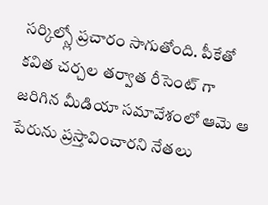సర్కిల్స్లో ప్రచారం సాగుతోంది. పీకేతో కవిత చర్చల తర్వాత రీసెంట్ గా జరిగిన మీడియా సమావేశంలో ఆమె ఆ పేరును ప్రస్తావించారని నేతలు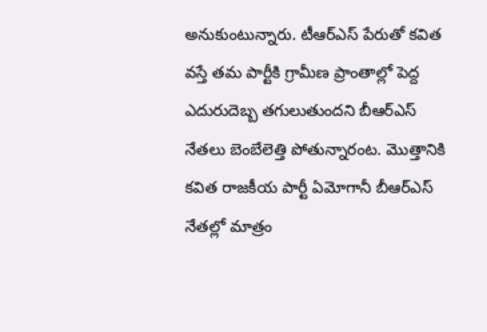అనుకుంటున్నారు. టీఆర్ఎస్ పేరుతో కవిత వస్తే తమ పార్టీకి గ్రామీణ ప్రాంతాల్లో పెద్ద ఎదురుదెబ్బ తగులుతుందని బీఆర్ఎస్ నేతలు బెంబేలెత్తి పోతున్నారంట. మొత్తానికి కవిత రాజకీయ పార్టీ ఏమోగానీ బీఆర్ఎస్ నేతల్లో మాత్రం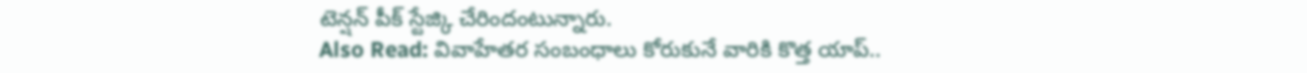టెన్షన్ పీక్ స్టేజ్కి చేరిందంటున్నారు.
Also Read: వివాహేతర సంబంధాలు కోరుకునే వారికి కొత్త యాప్..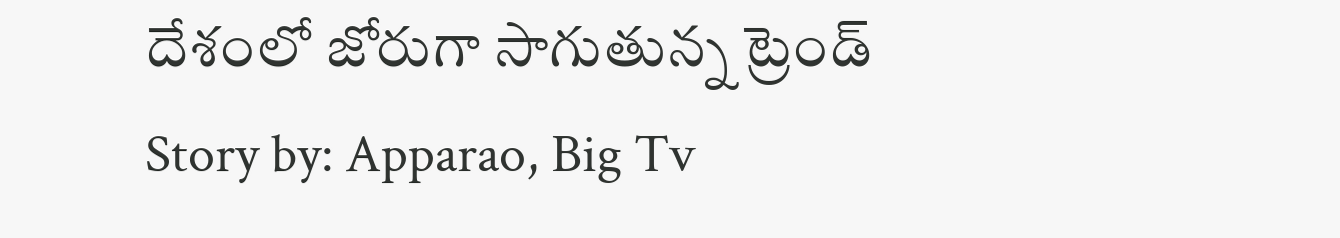దేశంలో జోరుగా సాగుతున్న ట్రెండ్
Story by: Apparao, Big Tv